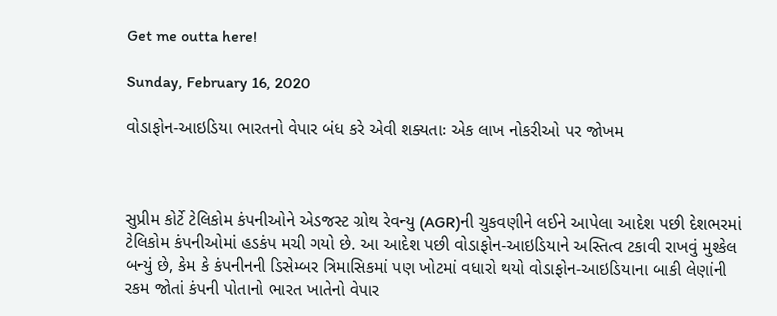Get me outta here!

Sunday, February 16, 2020

વોડાફોન-આઇડિયા ભારતનો વેપાર બંધ કરે એવી શક્યતાઃ એક લાખ નોકરીઓ પર જોખમ



સુપ્રીમ કોર્ટે ટેલિકોમ કંપનીઓને એડજસ્ટ ગ્રોથ રેવન્યુ (AGR)ની ચુકવણીને લઈને આપેલા આદેશ પછી દેશભરમાં ટેલિકોમ કંપનીઓમાં હડકંપ મચી ગયો છે. આ આદેશ પછી વોડાફોન-આઇડિયાને અસ્તિત્વ ટકાવી રાખવું મુશ્કેલ બન્યું છે, કેમ કે કંપનીનની ડિસેમ્બર ત્રિમાસિકમાં પણ ખોટમાં વધારો થયો વોડાફોન-આઇડિયાના બાકી લેણાંની રકમ જોતાં કંપની પોતાનો ભારત ખાતેનો વેપાર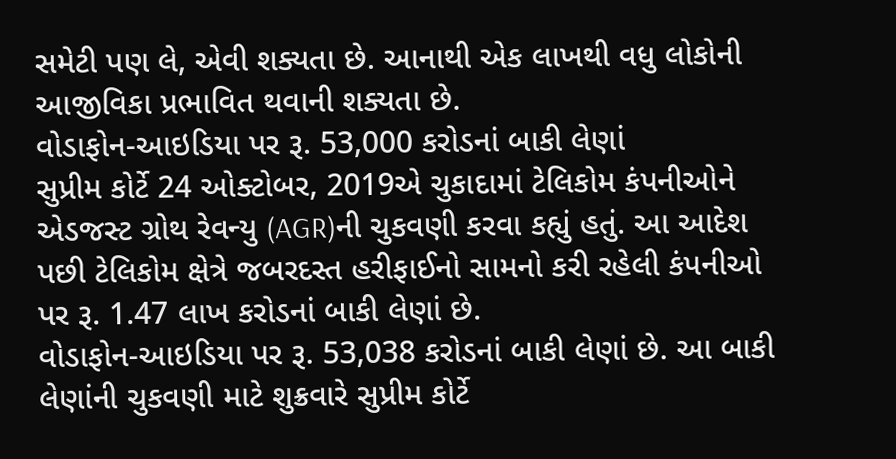સમેટી પણ લે, એવી શક્યતા છે. આનાથી એક લાખથી વધુ લોકોની આજીવિકા પ્રભાવિત થવાની શક્યતા છે.
વોડાફોન-આઇડિયા પર રૂ. 53,000 કરોડનાં બાકી લેણાં
સુપ્રીમ કોર્ટે 24 ઓક્ટોબર, 2019એ ચુકાદામાં ટેલિકોમ કંપનીઓને એડજસ્ટ ગ્રોથ રેવન્યુ (AGR)ની ચુકવણી કરવા કહ્યું હતું. આ આદેશ પછી ટેલિકોમ ક્ષેત્રે જબરદસ્ત હરીફાઈનો સામનો કરી રહેલી કંપનીઓ પર રૂ. 1.47 લાખ કરોડનાં બાકી લેણાં છે.
વોડાફોન-આઇડિયા પર રૂ. 53,038 કરોડનાં બાકી લેણાં છે. આ બાકી લેણાંની ચુકવણી માટે શુક્રવારે સુપ્રીમ કોર્ટે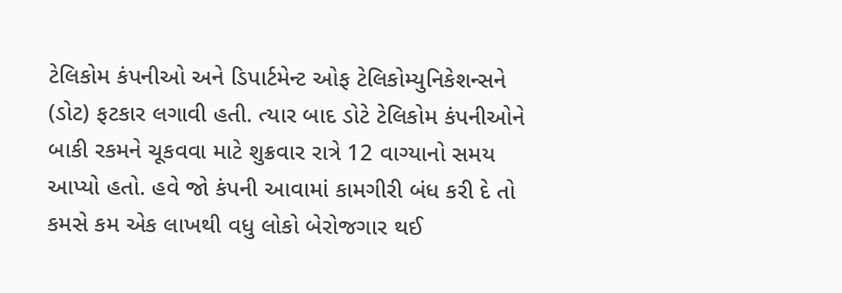ટેલિકોમ કંપનીઓ અને ડિપાર્ટમેન્ટ ઓફ ટેલિકોમ્યુનિકેશન્સને (ડોટ) ફટકાર લગાવી હતી. ત્યાર બાદ ડોટે ટેલિકોમ કંપનીઓને બાકી રકમને ચૂકવવા માટે શુક્રવાર રાત્રે 12 વાગ્યાનો સમય આપ્યો હતો. હવે જો કંપની આવામાં કામગીરી બંધ કરી દે તો કમસે કમ એક લાખથી વધુ લોકો બેરોજગાર થઈ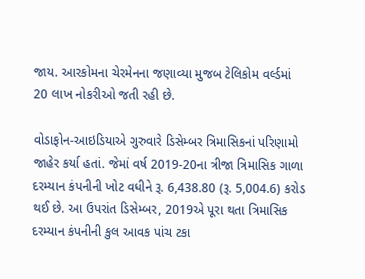જાય. આરકોમના ચેરમેનના જણાવ્યા મુજબ ટેલિકોમ વર્લ્ડમાં 20 લાખ નોકરીઓ જતી રહી છે.

વોડાફોન-આઇડિયાએ ગુરુવારે ડિસેમ્બર ત્રિમાસિકનાં પરિણામો જાહેર કર્યા હતાં. જેમાં વર્ષ 2019-20ના ત્રીજા ત્રિમાસિક ગાળા દરમ્યાન કંપનીની ખોટ વધીને રૂ. 6,438.80 (રૂ. 5,004.6) કરોડ થઈ છે. આ ઉપરાંત ડિસેમ્બર, 2019એ પૂરા થતા ત્રિમાસિક દરમ્યાન કંપનીની કુલ આવક પાંચ ટકા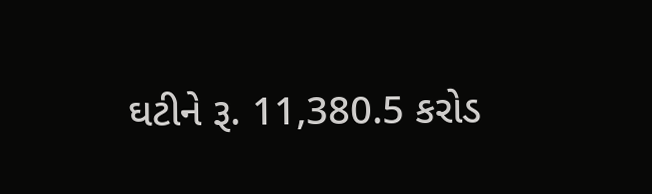ઘટીને રૂ. 11,380.5 કરોડ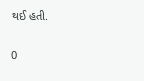થઈ હતી.

0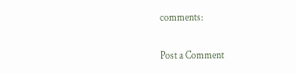comments:

Post a Comment